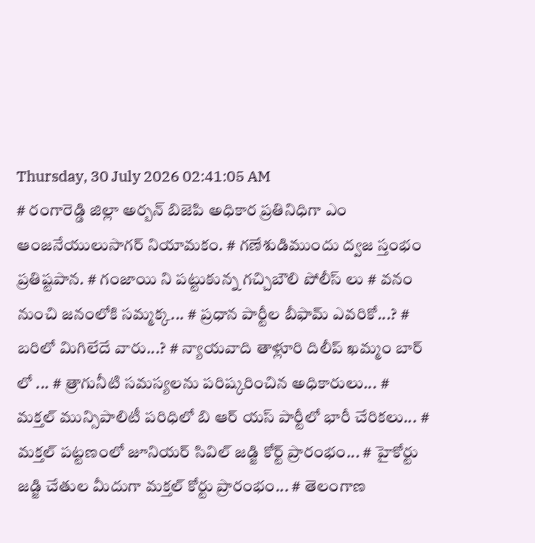Thursday, 30 July 2026 02:41:05 AM
# రంగారెడ్డి జిల్లా అర్బన్ బిజెపి అధికార ప్రతినిధిగా ఎం ఆంజనేయులుసాగర్ నియామకం. # గణేశుడిముందు ద్వజ స్తంభం ప్రతిష్టపాన. # గంజాయి ని పట్టుకున్న గచ్చిబౌలి పోలీస్ లు # వనం నుంచి జనంలోకి సమ్మక్క... # ప్రధాన పార్టీల బీఫామ్ ఎవరికో...? # బరిలో మిగిలేదే వారు...? # న్యాయవాది తాళ్లూరి దిలీప్ ఖమ్మం బార్ లో ... # త్రాగునీటి సమస్యలను పరిష్కరించిన అధికారులు... # మక్తల్ మున్సిపాలిటీ పరిధిలో బి ఆర్ యస్ పార్టీలో భారీ చేరికలు... # మక్తల్ పట్టణంలో జూనియర్ సివిల్ జడ్జి కోర్ట్ ప్రారంభం... # హైకోర్టు జడ్జి చేతుల మీదుగా మక్తల్ కోర్టు ప్రారంభం... # తెలంగాణ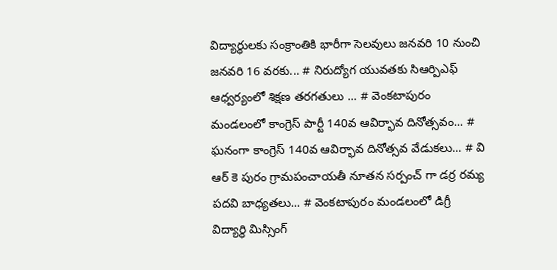విద్యార్ధులకు సంక్రాంతికి భారీగా సెలవులు జనవరి 10 నుంచి జనవరి 16 వరకు... # నిరుద్యోగ యువతకు సిఆర్పిఎఫ్ ఆధ్వర్యంలో శిక్షణ తరగతులు ... # వెంకటాపురం మండలంలో కాంగ్రెస్ పార్టీ 140వ ఆవిర్భావ దినోత్సవం... # ఘనంగా కాంగ్రెస్ 140వ ఆవిర్భావ దినోత్సవ వేడుకలు... # వి ఆర్ కె పురం గ్రామపంచాయతీ నూతన సర్పంచ్ గా డర్ర రమ్య పదవి బాధ్యతలు... # వెంకటాపురం మండలంలో డిగ్రీ విద్యార్థి మిస్సింగ్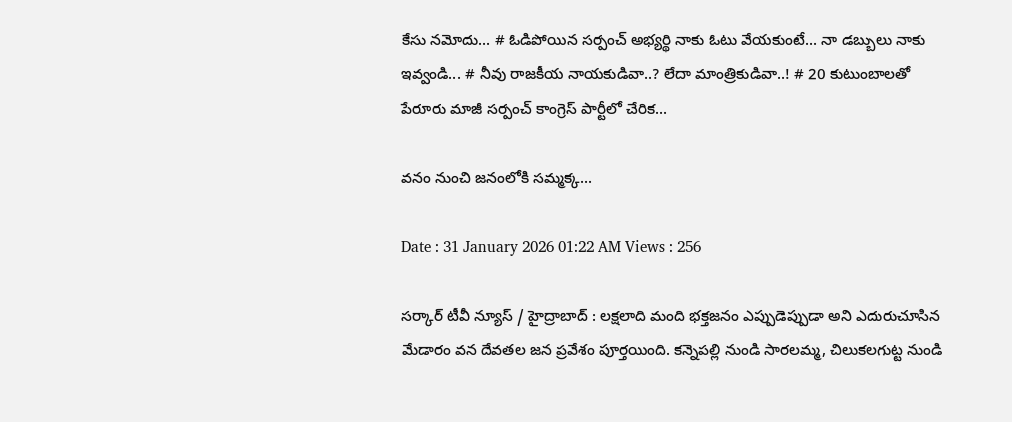కేసు నమోదు... # ఓడిపోయిన సర్పంచ్ అభ్యర్థి నాకు ఓటు వేయకుంటే... నా డబ్బులు నాకు ఇవ్వండి... # నీవు రాజకీయ నాయకుడివా..? లేదా మాంత్రికుడివా..! # 20 కుటుంబాలతో పేరూరు మాజీ సర్పంచ్ కాంగ్రెస్ పార్టీలో చేరిక...

వనం నుంచి జనంలోకి సమ్మక్క...

Date : 31 January 2026 01:22 AM Views : 256

సర్కార్ టీవీ న్యూస్ / హైద్రాబాద్ : లక్షలాది మంది భక్తజనం ఎప్పుడెప్పుడా అని ఎదురుచూసిన మేడారం వన దేవతల జన ప్రవేశం పూర్తయింది. కన్నెపల్లి నుండి సారలమ్మ, చిలుకలగుట్ట నుండి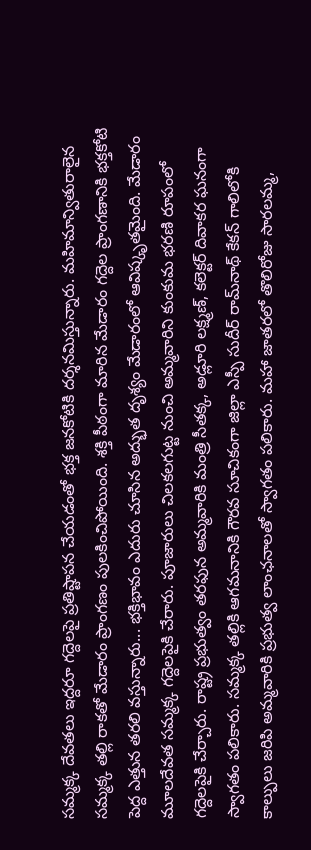సమ్మక్క దేవతలు ఇద్దరూ గద్దెలపై ప్రతిష్టాపన చేయడంతో భక్త జనకోటికి దర్శనమిస్తున్నారు. మహిమాన్వితురాలైన సమ్మక్క తల్లి రాకతో మేడారం ప్రాంగణం పులకించిపోయింది. శక్తి పీఠంగా మారిన మేడారం గద్దెల ప్రాంగణానికి భక్తకోటి పెద్ద ఎత్తున తరలి వస్తున్నారు... భక్తిభావం ఎదురు చూసిన అద్భుత దృశ్యం మేడారంలో ఆవిష్కృతమైంది. మేడారం మూలదేవత సమ్మక్క గద్దెలపైకి చేరారు. పూజారులు చిలకలగుట్ట నుంచి అమ్మవారిని కుంకుమ భరణి రూపంలో గద్దెలపైకి చేర్చారు. రాష్ట్ర ప్రభుత్వం తరఫున అమ్మవారికి మంత్రి సీతక్క, అడ్లూరి లక్ష్మణ్, కలెక్టర్ దివాకర ఘనంగా స్వాగతం పలికారు. సమ్మక్క తల్లికి ఆగమనానికి గౌరవ సూచికంగా జిల్లా ఎస్పీ సుదీర్ రామ్‌నాథ్ కేకన్ గాలిలోకి కాల్పులు జరిపి అమ్మవారికి ప్రభుత్వ లాంఛనాలతో స్వాగతం పలికారు. మహా జాతరలో తొలిరోజు సారలమ్మ,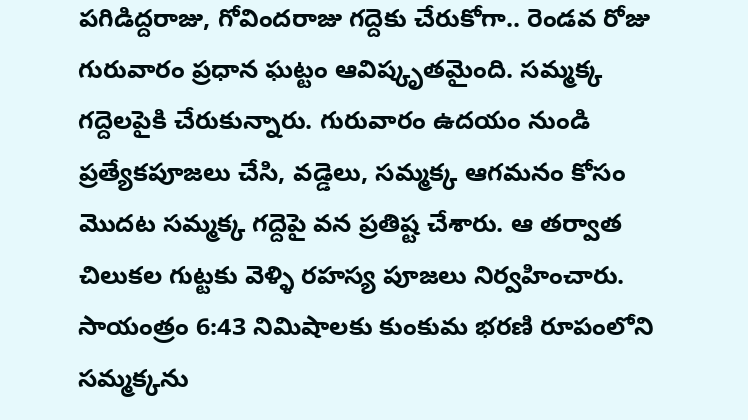పగిడిద్దరాజు, గోవిందరాజు గద్దెకు చేరుకోగా.. రెండవ రోజు గురువారం ప్రధాన ఘట్టం ఆవిష్కృతమైంది. సమ్మక్క గద్దెలపైకి చేరుకున్నారు. గురువారం ఉదయం నుండి ప్రత్యేకపూజలు చేసి, వడ్డెలు, సమ్మక్క ఆగమనం కోసం మొదట సమ్మక్క గద్దెపై వన ప్రతిష్ట చేశారు. ఆ తర్వాత చిలుకల గుట్టకు వెళ్ళి రహస్య పూజలు నిర్వహించారు. సాయంత్రం 6:43 నిమిషాలకు కుంకుమ భరణి రూపంలోని సమ్మక్కను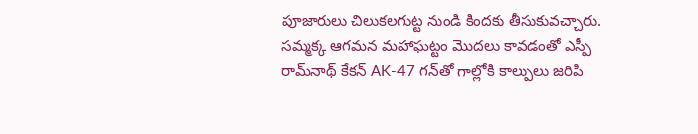పూజారులు చిలుకలగుట్ట నుండి కిందకు తీసుకువచ్చారు. సమ్మక్క ఆగమన మహాఘట్టం మొదలు కావడంతో ఎస్పీ రామ్‌నాథ్ కేకన్ AK-47 గన్‌తో గాల్లోకి కాల్పులు జరిపి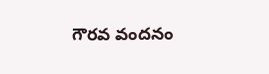గౌరవ వందనం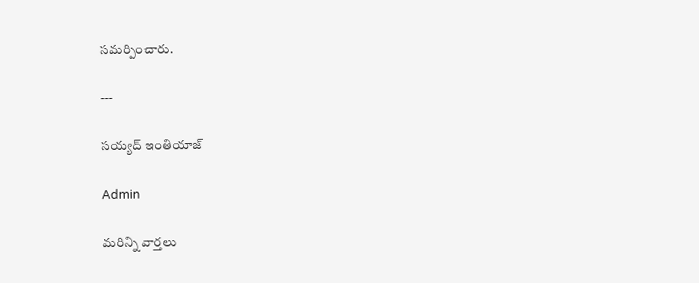సమర్పించారు.

---

సయ్యద్ ఇంతియాజ్

Admin

మరిన్ని వార్తలు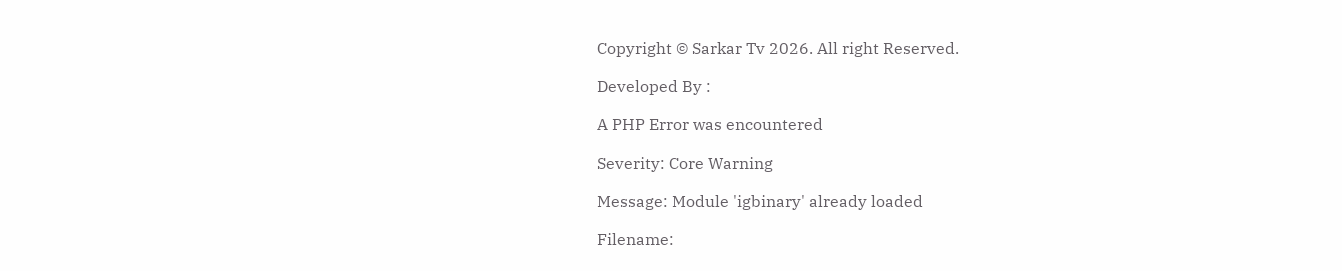Copyright © Sarkar Tv 2026. All right Reserved.

Developed By :

A PHP Error was encountered

Severity: Core Warning

Message: Module 'igbinary' already loaded

Filename: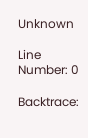Unknown

Line Number: 0

Backtrace: